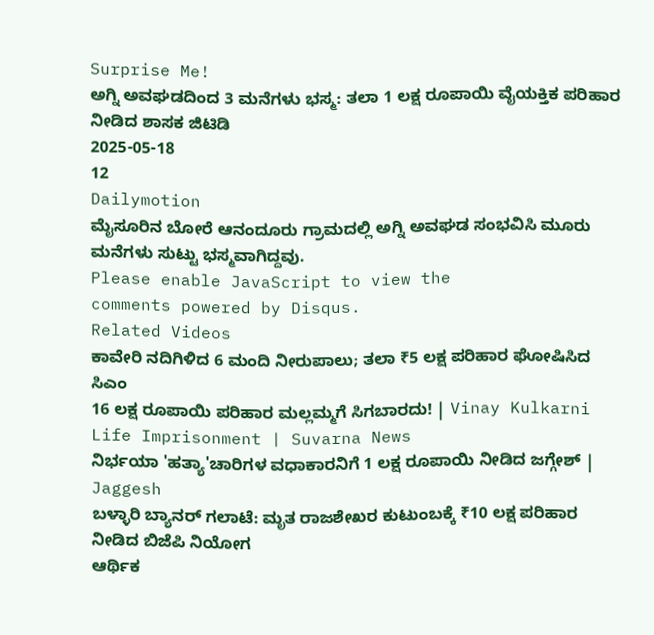Surprise Me!
ಅಗ್ನಿ ಅವಘಡದಿಂದ 3 ಮನೆಗಳು ಭಸ್ಮ: ತಲಾ 1 ಲಕ್ಷ ರೂಪಾಯಿ ವೈಯಕ್ತಿಕ ಪರಿಹಾರ ನೀಡಿದ ಶಾಸಕ ಜಿಟಿಡಿ
2025-05-18
12
Dailymotion
ಮೈಸೂರಿನ ಬೋರೆ ಆನಂದೂರು ಗ್ರಾಮದಲ್ಲಿ ಅಗ್ನಿ ಅವಘಡ ಸಂಭವಿಸಿ ಮೂರು ಮನೆಗಳು ಸುಟ್ಟು ಭಸ್ಮವಾಗಿದ್ದವು.
Please enable JavaScript to view the
comments powered by Disqus.
Related Videos
ಕಾವೇರಿ ನದಿಗಿಳಿದ 6 ಮಂದಿ ನೀರುಪಾಲು; ತಲಾ ₹5 ಲಕ್ಷ ಪರಿಹಾರ ಘೋಷಿಸಿದ ಸಿಎಂ
16 ಲಕ್ಷ ರೂಪಾಯಿ ಪರಿಹಾರ ಮಲ್ಲಮ್ಮಗೆ ಸಿಗಬಾರದು! | Vinay Kulkarni Life Imprisonment | Suvarna News
ನಿರ್ಭಯಾ 'ಹತ್ಯಾ'ಚಾರಿಗಳ ವಧಾಕಾರನಿಗೆ 1 ಲಕ್ಷ ರೂಪಾಯಿ ನೀಡಿದ ಜಗ್ಗೇಶ್ | Jaggesh
ಬಳ್ಳಾರಿ ಬ್ಯಾನರ್ ಗಲಾಟೆ: ಮೃತ ರಾಜಶೇಖರ ಕುಟುಂಬಕ್ಕೆ ₹10 ಲಕ್ಷ ಪರಿಹಾರ ನೀಡಿದ ಬಿಜೆಪಿ ನಿಯೋಗ
ಆರ್ಥಿಕ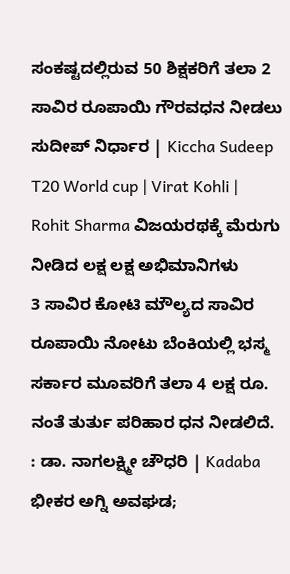ಸಂಕಷ್ಟದಲ್ಲಿರುವ 50 ಶಿಕ್ಷಕರಿಗೆ ತಲಾ 2 ಸಾವಿರ ರೂಪಾಯಿ ಗೌರವಧನ ನೀಡಲು ಸುದೀಪ್ ನಿರ್ಧಾರ | Kiccha Sudeep
T20 World cup | Virat Kohli | Rohit Sharma ವಿಜಯರಥಕ್ಕೆ ಮೆರುಗು ನೀಡಿದ ಲಕ್ಷ ಲಕ್ಷ ಅಭಿಮಾನಿಗಳು
3 ಸಾವಿರ ಕೋಟಿ ಮೌಲ್ಯದ ಸಾವಿರ ರೂಪಾಯಿ ನೋಟು ಬೆಂಕಿಯಲ್ಲಿ ಭಸ್ಮ
ಸರ್ಕಾರ ಮೂವರಿಗೆ ತಲಾ 4 ಲಕ್ಷ ರೂ. ನಂತೆ ತುರ್ತು ಪರಿಹಾರ ಧನ ನೀಡಲಿದೆ. : ಡಾ. ನಾಗಲಕ್ಷ್ಮೀ ಚೌಧರಿ | Kadaba
ಭೀಕರ ಅಗ್ನಿ ಅವಘಡ;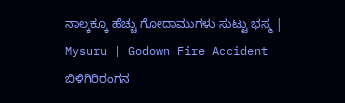ನಾಲ್ಕಕ್ಕೂ ಹೆಚ್ಚು ಗೋದಾಮುಗಳು ಸುಟ್ಟು ಭಸ್ಮ | Mysuru | Godown Fire Accident
ಬಿಳಿಗಿರಿರಂಗನ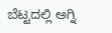ಬೆಟ್ಟದಲ್ಲಿ ಅಗ್ನಿ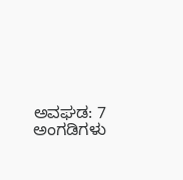ಅವಘಡ: 7 ಅಂಗಡಿಗಳು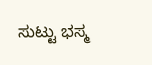ಸುಟ್ಟು ಭಸ್ಮ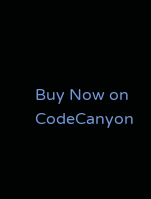Buy Now on CodeCanyon